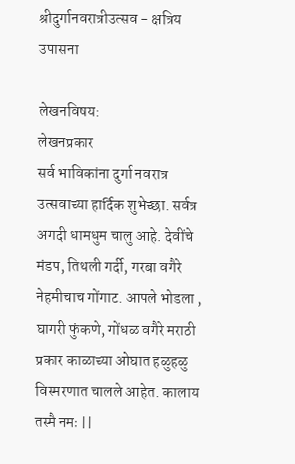श्रीदुर्गानवरात्रीउत्सव - क्षत्रिय उपासना

लेखनविषय:
लेखनप्रकार
सर्व भाविकांना दुर्गा नवरात्र उत्सवाच्या हार्दिक शुभेच्छा. सर्वत्र अगदी धामधुम चालु आहे. देवींचे मंडप, तिथली गर्दी, गरबा वगैरे नेहमीचाच गोंगाट. आपले भोडला , घागरी फुंकणे, गोंधळ वगैरे मराठी प्रकार काळाच्या ओघात हळुहळु विस्मरणात चालले आहेत. कालाय तस्मै नमः ||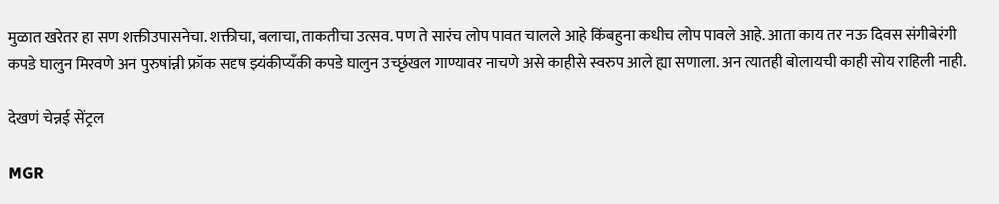मुळात खरेतर हा सण शक्तीउपासनेचा. शक्तीचा, बलाचा, ताकतीचा उत्सव. पण ते सारंच लोप पावत चालले आहे किंबहुना कधीच लोप पावले आहे. आता काय तर नऊ दिवस संगीबेरंगी कपडे घालुन मिरवणे अन पुरुषांन्नी फ्रॉक सदृष झ्यंकीप्यँकी कपडे घालुन उच्छृंखल गाण्यावर नाचणे असे काहीसे स्वरुप आले ह्या सणाला. अन त्यातही बोलायची काही सोय राहिली नाही.

देखणं चेन्नई सेंट्रल

MGR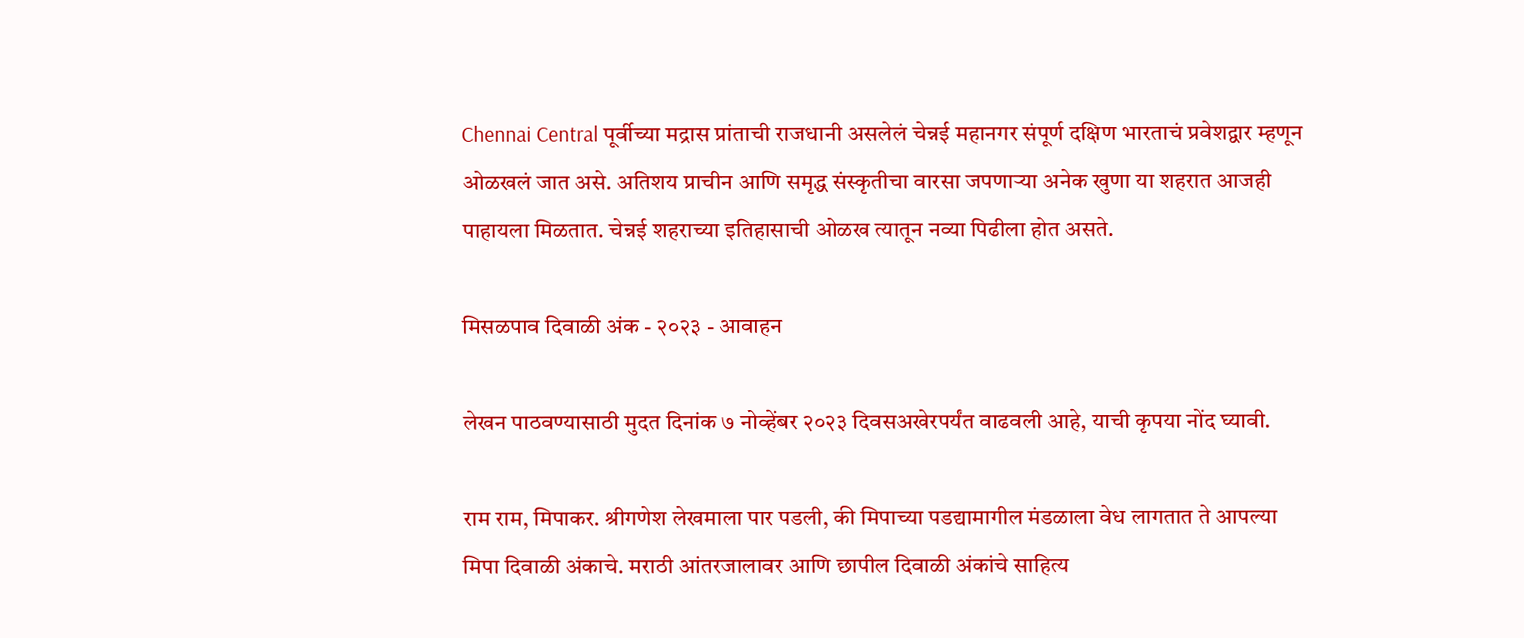Chennai Central पूर्वीच्या मद्रास प्रांताची राजधानी असलेलं चेन्नई महानगर संपूर्ण दक्षिण भारताचं प्रवेशद्वार म्हणून ओळखलं जात असे. अतिशय प्राचीन आणि समृद्ध संस्कृतीचा वारसा जपणाऱ्या अनेक खुणा या शहरात आजही पाहायला मिळतात. चेन्नई शहराच्या इतिहासाची ओळख त्यातून नव्या पिढीला होत असते.

मिसळपाव दिवाळी अंक - २०२३ - आवाहन

लेखन पाठवण्यासाठी मुदत दिनांक ७ नोव्हेंबर २०२३ दिवसअखेरपर्यंत वाढवली आहे, याची कृपया नोंद घ्यावी.

राम राम, मिपाकर. श्रीगणेश लेखमाला पार पडली, की मिपाच्या पडद्यामागील मंडळाला वेध लागतात ते आपल्या मिपा दिवाळी अंकाचे. मराठी आंतरजालावर आणि छापील दिवाळी अंकांचे साहित्य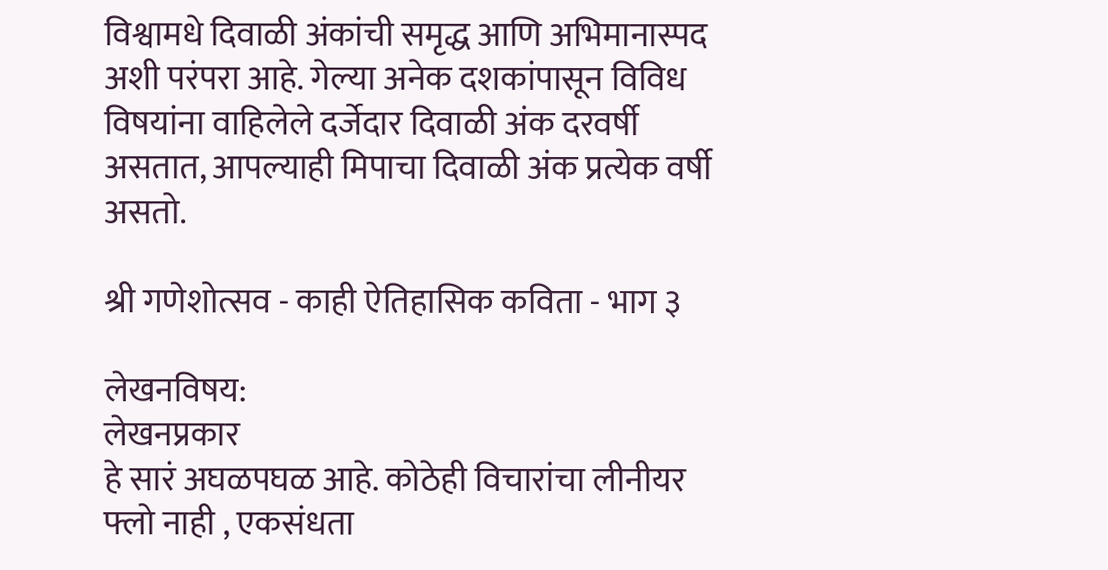विश्वामधे दिवाळी अंकांची समृद्ध आणि अभिमानास्पद अशी परंपरा आहे. गेल्या अनेक दशकांपासून विविध विषयांना वाहिलेले दर्जेदार दिवाळी अंक दरवर्षी असतात, आपल्याही मिपाचा दिवाळी अंक प्रत्येक वर्षी असतो.

श्री गणेशोत्सव - काही ऐतिहासिक कविता - भाग ३

लेखनविषय:
लेखनप्रकार
हे सारं अघळपघळ आहे. कोठेही विचारांचा लीनीयर फ्लो नाही , एकसंधता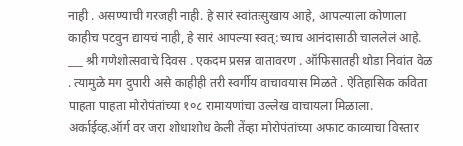नाही . असण्याची गरजही नाही. हे सारं स्वांतःसुखाय आहे, आपल्याला कोणाला काहीच पटवुन द्यायचं नाही, हे सारं आपल्या स्वत्:च्याच आनंदासाठी चाललेलं आहे. ___ श्री गणेशोत्सवाचे दिवस . एकदम प्रसन्न वातावरण . ऑफिसातही थोडा निवांत वेळ . त्यामुळे मग दुपारी असे काहीही तरी स्वर्गीय वाचावयास मिळते . ऐतिहासिक कविता पाहता पाहता मोरोपंतांच्या १०८ रामायणांचा उल्लेख वाचायला मिळाला. अर्काईव्ह.ऑर्ग वर जरा शोधाशोध केली तेंव्हा मोरोपंतांच्या अफाट काव्याचा विस्तार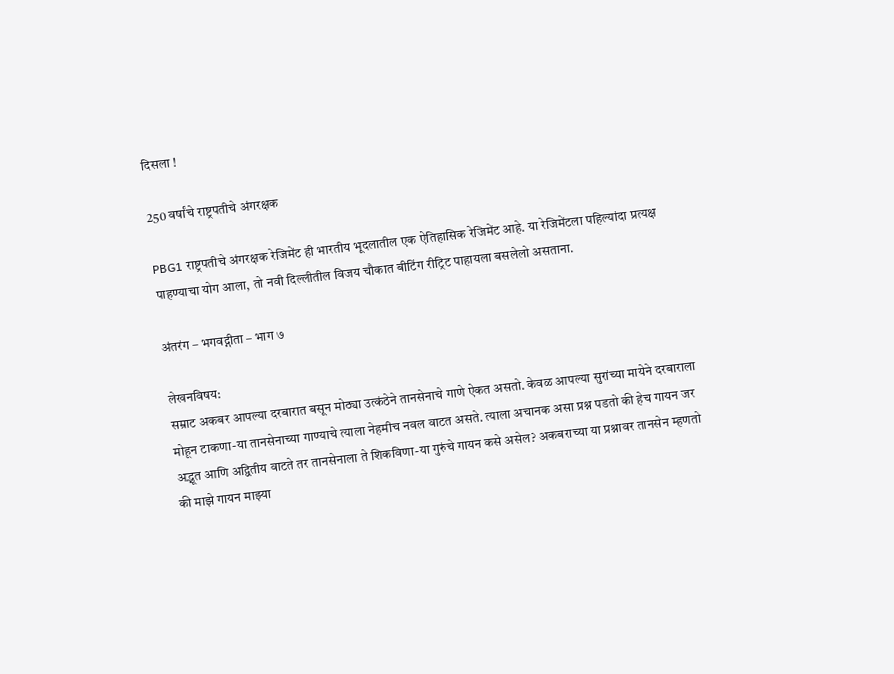दिसला !

250 वर्षांचे राष्ट्रपतीचे अंगरक्षक

PBG1 राष्ट्रपतीचे अंगरक्षक रेजिमेंट ही भारतीय भूदलातील एक ऐतिहासिक रेजिमेंट आहे. या रेजिमेंटला पहिल्यांदा प्रत्यक्ष पाहण्याचा योग आला, तो नवी दिल्लीतील विजय चौकात बीटिंग रीट्रिट पाहायला बसलेलो असताना.

अंतरंग – भगवद्गीता – भाग ७

लेखनविषय:
सम्राट अकबर आपल्या दरबारात बसून मोठ्या उत्कंठेने तानसेनाचे गाणे ऐकत असतो. केवळ आपल्या सुरांच्या मायेने दरबाराला मोहून टाकणा-या तानसेनाच्या गाण्याचे त्याला नेहमीच नवल वाटत असते. त्याला अचानक असा प्रश्न पडतो की हेच गायन जर अद्भूत आणि अद्वितीय वाटते तर तानसेनाला ते शिकविणा-या गुरुंचे गायन कसे असेल? अकबराच्या या प्रश्नावर तानसेन म्हणतो की माझे गायन माझ्या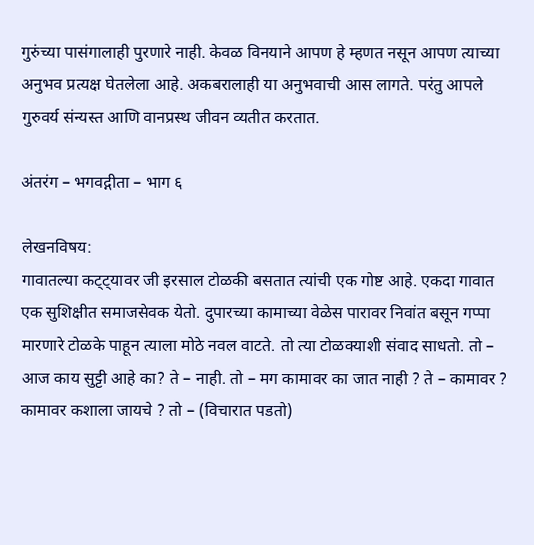गुरुंच्या पासंगालाही पुरणारे नाही. केवळ विनयाने आपण हे म्हणत नसून आपण त्याच्या अनुभव प्रत्यक्ष घेतलेला आहे. अकबरालाही या अनुभवाची आस लागते. परंतु आपले गुरुवर्य संन्यस्त आणि वानप्रस्थ जीवन व्यतीत करतात.

अंतरंग – भगवद्गीता – भाग ६

लेखनविषय:
गावातल्या कट्ट्यावर जी इरसाल टोळकी बसतात त्यांची एक गोष्ट आहे. एकदा गावात एक सुशिक्षीत समाजसेवक येतो. दुपारच्या कामाच्या वेळेस पारावर निवांत बसून गप्पा मारणारे टोळके पाहून त्याला मोठे नवल वाटते. तो त्या टोळक्याशी संवाद साधतो. तो – आज काय सुट्टी आहे का? ते – नाही. तो – मग कामावर का जात नाही ? ते – कामावर ? कामावर कशाला जायचे ? तो – (विचारात पडतो)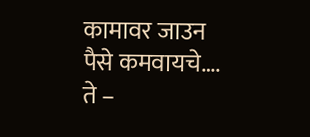कामावर जाउन पैसे कमवायचे…. ते –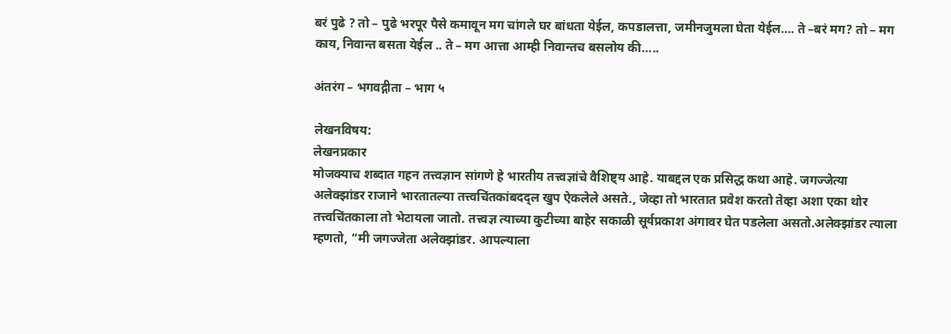बरं पुढे ? तो – पुढे भरपूर पैसे कमावून मग चांगले घर बांधता येईल, कपडालत्ता, जमीनजुमला घेता येईल…. ते –बरं मग? तो – मग काय, निवान्त बसता येईल .. ते – मग आत्ता आम्ही निवान्तच बसलोय की…..

अंतरंग – भगवद्गीता – भाग ५

लेखनविषय:
लेखनप्रकार
मोजक्याच शब्दात गहन तत्त्वज्ञान सांगणे हे भारतीय तत्त्वज्ञांचे वैशिष्ट्य आहे. याबद्दल एक प्रसिद्ध कथा आहे. जगज्जेत्या अलेक्झांडर राजाने भारतातल्या तत्त्वचिंतकांबदद्ल खुप ऐकलेले असते., जेव्हा तो भारतात प्रवेश करतो तेव्हा अशा एका थोर तत्त्वचिंतकाला तो भेटायला जातो. तत्त्वज्ञ त्याच्या कुटीच्या बाहेर सकाळी सूर्यप्रकाश अंगावर घेत पडलेला असतो.अलेक्झांडर त्याला म्हणतो, “मी जगज्जेता अलेक्झांडर. आपल्याला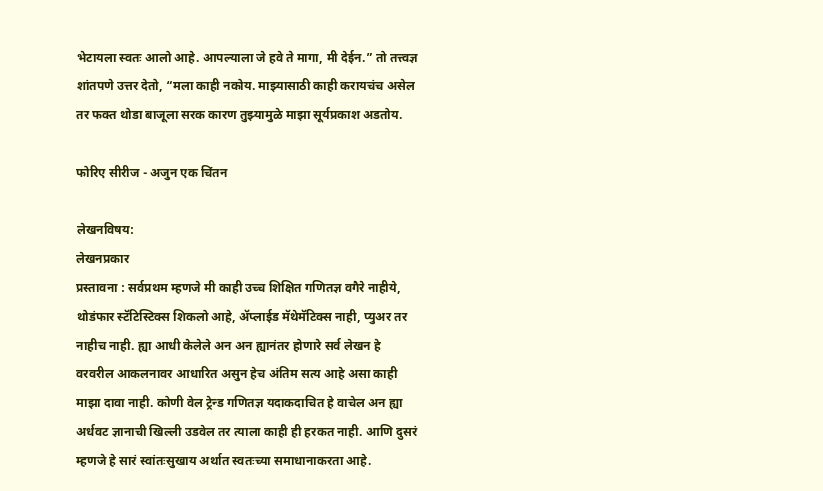भेटायला स्वतः आलो आहे. आपल्याला जे हवे ते मागा, मी देईन.” तो तत्त्वज्ञ शांतपणे उत्तर देतो, “मला काही नकोय. माझ्यासाठी काही करायचंच असेल तर फक्त थोडा बाजूला सरक कारण तुझ्यामुळे माझा सूर्यप्रकाश अडतोय.

फोरिए सीरीज - अजुन एक चिंतन

लेखनविषय:
लेखनप्रकार
प्रस्तावना : सर्वप्रथम म्हणजे मी काही उच्च शिक्षित गणितज्ञ वगैरे नाहीये, थोडंफार स्टॅटिस्टिक्स शिकलो आहे, अ‍ॅप्लाईड मॅथेमॅटिक्स नाही, प्युअर तर नाहीच नाही. ह्या आधी केलेले अन अन ह्यानंतर होणारे सर्व लेखन हे वरवरील आकलनावर आधारित असुन हेच अंतिम सत्य आहे असा काही माझा दावा नाही. कोणी वेल ट्रेन्ड गणितज्ञ यदाकदाचित हे वाचेल अन ह्या अर्धवट ज्ञानाची खिल्ली उडवेल तर त्याला काही ही हरकत नाही. आणि दुसरं म्हणजे हे सारं स्वांतःसुखाय अर्थात स्वतःच्या समाधानाकरता आहे.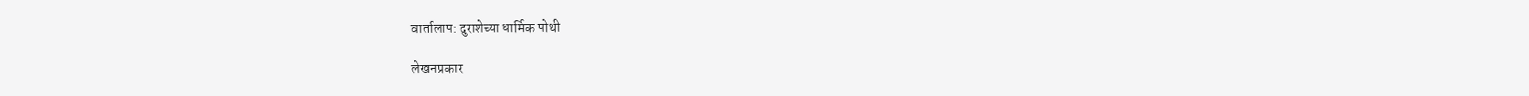वार्तालाप: दुराशेच्या धार्मिक पोथी

लेखनप्रकार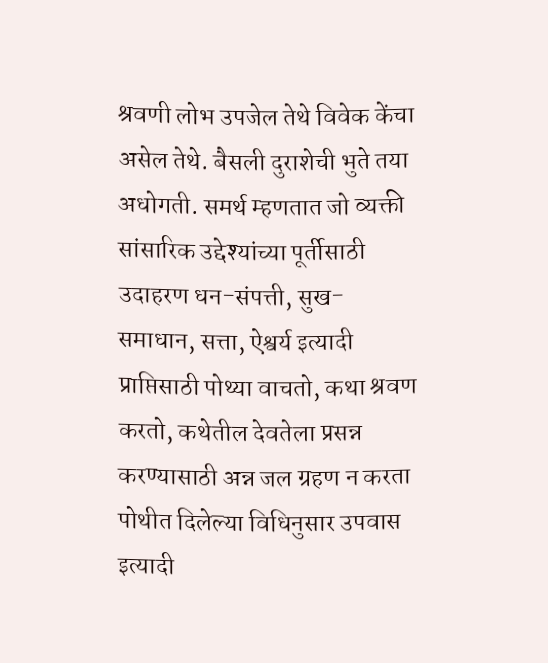श्रवणी लोभ उपजेल तेथे विवेक केंचा असेल तेथे. बैसली दुराशेची भुते तया अधोगती. समर्थ म्हणतात जो व्यक्ती सांसारिक उद्देश्यांच्या पूर्तीसाठी उदाहरण धन-संपत्ती, सुख- समाधान, सत्ता, ऐश्वर्य इत्यादी प्राप्तिसाठी पोथ्या वाचतो, कथा श्रवण करतो, कथेतील देवतेला प्रसन्न करण्यासाठी अन्न जल ग्रहण न करता पोथीत दिलेल्या विधिनुसार उपवास इत्यादी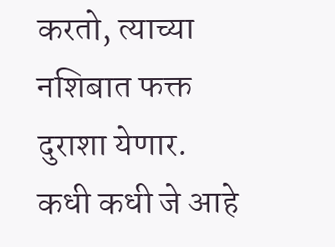करतो, त्याच्या नशिबात फक्त दुराशा येणार. कधी कधी जे आहे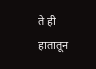ते ही हातातून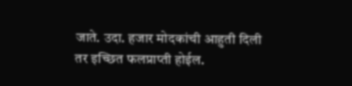जाते. उदा. हजार मोदकांची आहुती दिली तर इच्छित फलप्राप्ती होईल.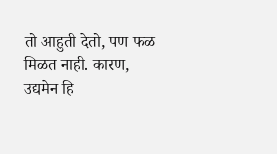तो आहुती देतो, पण फळ मिळत नाही. कारण, उद्यमेन हि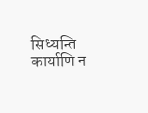सिध्यन्ति कार्याणि न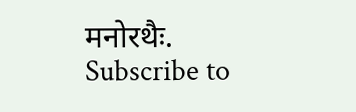मनोरथैः.
Subscribe to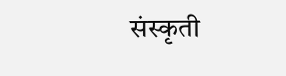संस्कृती